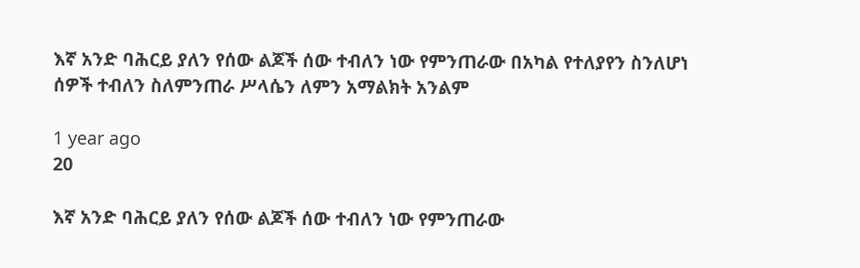እኛ አንድ ባሕርይ ያለን የሰው ልጆች ሰው ተብለን ነው የምንጠራው በአካል የተለያየን ስንለሆነ ሰዎች ተብለን ስለምንጠራ ሥላሴን ለምን አማልክት አንልም

1 year ago
20

እኛ አንድ ባሕርይ ያለን የሰው ልጆች ሰው ተብለን ነው የምንጠራው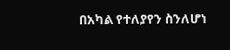በአካል የተለያየን ስንለሆነ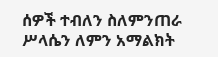ሰዎች ተብለን ስለምንጠራ ሥላሴን ለምን አማልክት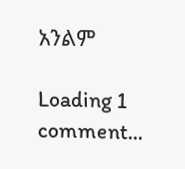አንልም

Loading 1 comment...